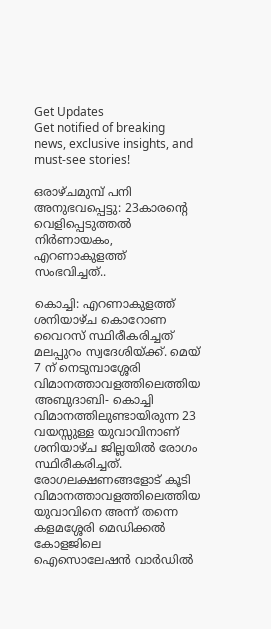Get Updates
Get notified of breaking news, exclusive insights, and must-see stories!

ഒരാഴ്ചമുമ്പ് പനി അനുഭവപ്പെട്ടു: 23കാരന്റെ വെളിപ്പെടുത്തൽ നിർണായകം, എറണാകുളത്ത് സംഭവിച്ചത്..

കൊച്ചി: എറണാകുളത്ത് ശനിയാഴ്ച കൊറോണ വൈറസ് സ്ഥിരീകരിച്ചത് മലപ്പുറം സ്വദേശിയ്ക്ക്. മെയ് 7 ന് നെടുമ്പാശ്ശേരി വിമാനത്താവളത്തിലെത്തിയ അബുദാബി- കൊച്ചി വിമാനത്തിലുണ്ടായിരുന്ന 23 വയസ്സുള്ള യുവാവിനാണ് ശനിയാഴ്ച ജില്ലയിൽ രോഗം സ്ഥിരീകരിച്ചത്. രോഗലക്ഷണങ്ങളോട് കൂടി വിമാനത്താവളത്തിലെത്തിയ യുവാവിനെ അന്ന് തന്നെ കളമശ്ശേരി മെഡിക്കൽ കോളജിലെ ഐസൊലേഷൻ വാർഡിൽ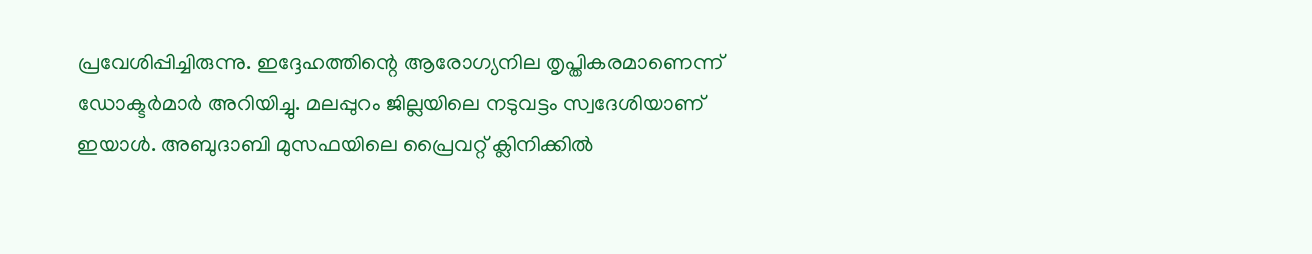പ്രവേശിപ്പിച്ചിരുന്നു. ഇദ്ദേഹത്തിന്റെ ആരോഗ്യനില തൃപ്തികരമാണെന്ന് ഡോക്ടർമാർ അറിയിച്ചു. മലപ്പുറം ജില്ലയിലെ നടുവട്ടം സ്വദേശിയാണ് ഇയാൾ. അബുദാബി മുസഫയിലെ പ്രൈവറ്റ് ക്ലിനിക്കിൽ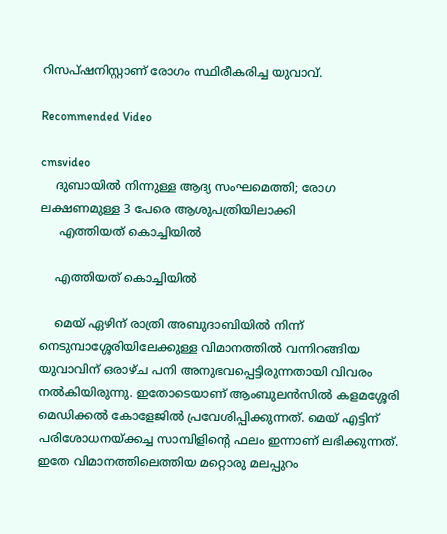റിസപ്ഷനിസ്റ്റാണ് രോഗം സ്ഥിരീകരിച്ച യുവാവ്.

Recommended Video

cmsvideo
    ദുബായിൽ നിന്നുള്ള ആദ്യ സംഘമെത്തി; രോഗ ലക്ഷണമുള്ള 3 പേരെ ആശുപത്രിയിലാക്കി
     എത്തിയത് കൊച്ചിയിൽ

    എത്തിയത് കൊച്ചിയിൽ

    മെയ് ഏഴിന് രാത്രി അബുദാബിയിൽ നിന്ന് നെടുമ്പാശ്ശേരിയിലേക്കുള്ള വിമാനത്തിൽ വന്നിറങ്ങിയ യുവാവിന് ഒരാഴ്ച പനി അനുഭവപ്പെട്ടിരുന്നതായി വിവരം നൽകിയിരുന്നു. ഇതോടെയാണ് ആംബുലൻസിൽ കളമശ്ശേരി മെഡിക്കൽ കോളേജിൽ പ്രവേശിപ്പിക്കുന്നത്. മെയ് എട്ടിന് പരിശോധനയ്ക്കച്ച സാമ്പിളിന്റെ ഫലം ഇന്നാണ് ലഭിക്കുന്നത്. ഇതേ വിമാനത്തിലെത്തിയ മറ്റൊരു മലപ്പുറം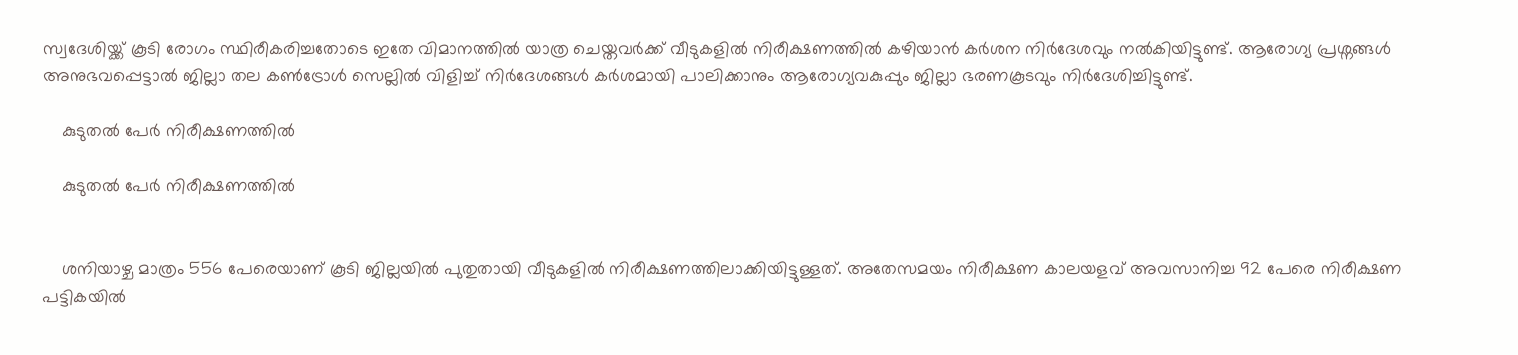സ്വദേശിയ്ക്ക് കൂടി രോഗം സ്ഥിരീകരിച്ചതോടെ ഇതേ വിമാനത്തിൽ യാത്ര ചെയ്തവർക്ക് വീടുകളിൽ നിരീക്ഷണത്തിൽ കഴിയാൻ കർശന നിർദേശവും നൽകിയിട്ടുണ്ട്. ആരോഗ്യ പ്രശ്നങ്ങൾ അനുഭവപ്പെട്ടാൽ ജില്ലാ തല കൺട്രോൾ സെല്ലിൽ വിളിച്ച് നിർദേശങ്ങൾ കർശമായി പാലിക്കാനും ആരോഗ്യവകുപ്പും ജില്ലാ ഭരണകൂടവും നിർദേശിച്ചിട്ടുണ്ട്.

    കുടുതൽ പേർ നിരീക്ഷണത്തിൽ

    കുടുതൽ പേർ നിരീക്ഷണത്തിൽ


    ശനിയാഴ്ച മാത്രം 556 പേരെയാണ് കൂടി ജില്ലയിൽ പുതുതായി വീടുകളിൽ നിരീക്ഷണത്തിലാക്കിയിട്ടുള്ളത്. അതേസമയം നിരീക്ഷണ കാലയളവ് അവസാനിച്ച 92 പേരെ നിരീക്ഷണ പട്ടികയിൽ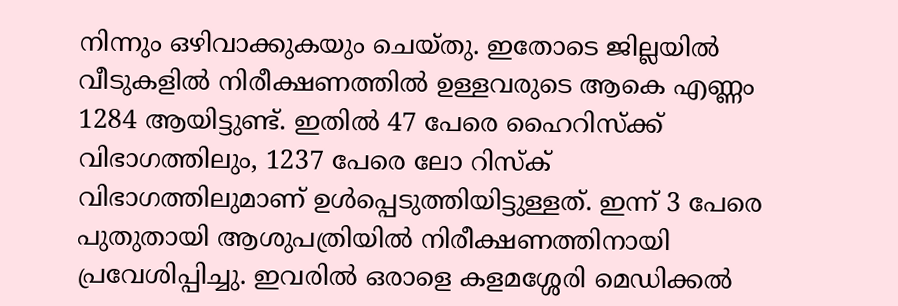നിന്നും ഒഴിവാക്കുകയും ചെയ്തു. ഇതോടെ ജില്ലയിൽ വീടുകളിൽ നിരീക്ഷണത്തിൽ ഉള്ളവരുടെ ആകെ എണ്ണം 1284 ആയിട്ടുണ്ട്. ഇതിൽ 47 പേരെ ഹൈറിസ്ക്ക് വിഭാഗത്തിലും, 1237 പേരെ ലോ റിസ്ക് വിഭാഗത്തിലുമാണ് ഉൾപ്പെടുത്തിയിട്ടുള്ളത്. ഇന്ന് 3 പേരെ പുതുതായി ആശുപത്രിയിൽ നിരീക്ഷണത്തിനായി പ്രവേശിപ്പിച്ചു. ഇവരിൽ ഒരാളെ കളമശ്ശേരി മെഡിക്കൽ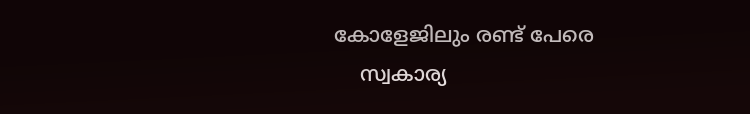കോളേജിലും രണ്ട് പേരെ
    സ്വകാര്യ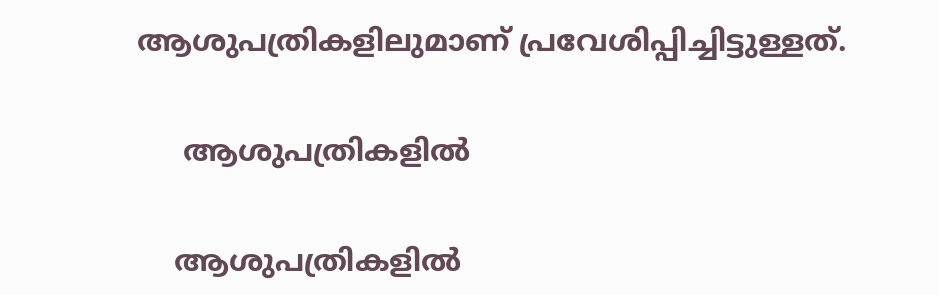ആശുപത്രികളിലുമാണ് പ്രവേശിപ്പിച്ചിട്ടുള്ളത്.

     ആശുപത്രികളിൽ

    ആശുപത്രികളിൽ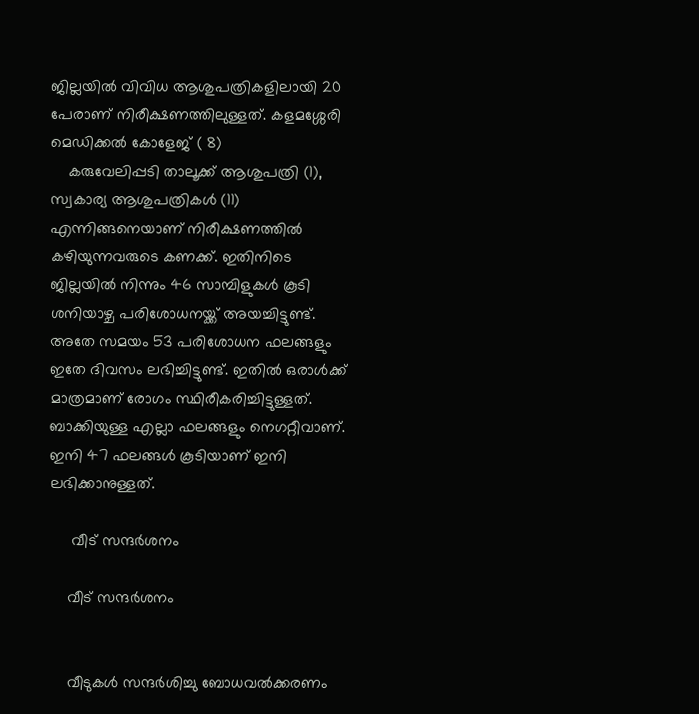ജില്ലയിൽ വിവിധ ആശുപത്രികളിലായി 20 പേരാണ് നിരീക്ഷണത്തിലുള്ളത്. കളമശ്ശേരി മെഡിക്കൽ കോളേജ് ( 8)
    കരുവേലിപ്പടി താലൂക്ക് ആശുപത്രി (1), സ്വകാര്യ ആശുപത്രികൾ (11) എന്നിങ്ങനെയാണ് നിരീക്ഷണത്തിൽ കഴിയുന്നവരുടെ കണക്ക്. ഇതിനിടെ ജില്ലയിൽ നിന്നും 46 സാമ്പിളുകൾ കൂടി ശനിയാഴ്ച പരിശോധനയ്ക്ക് അയച്ചിട്ടുണ്ട്. അതേ സമയം 53 പരിശോധന ഫലങ്ങളും ഇതേ ദിവസം ലഭിച്ചിട്ടുണ്ട്. ഇതിൽ ഒരാൾക്ക് മാത്രമാണ് രോഗം സ്ഥിരീകരിച്ചിട്ടുള്ളത്. ബാക്കിയുള്ള എല്ലാ ഫലങ്ങളും നെഗറ്റീവാണ്. ഇനി 47 ഫലങ്ങൾ കൂടിയാണ് ഇനി ലഭിക്കാനുള്ളത്.

     വീട് സന്ദർശനം

    വീട് സന്ദർശനം


    വീടുകൾ സന്ദർശിച്ചു ബോധവൽക്കരണം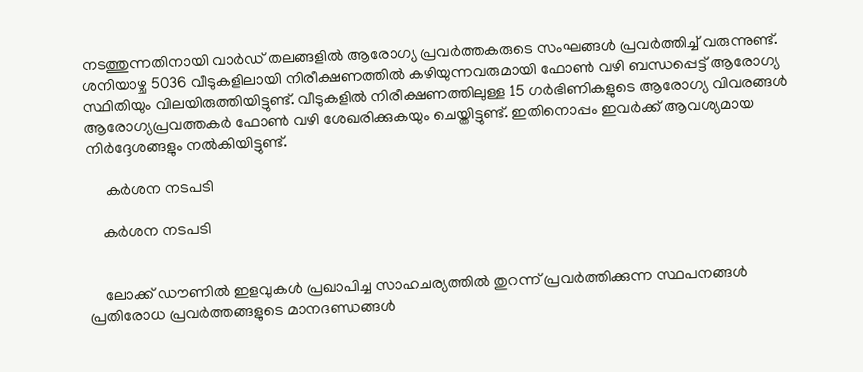നടത്തുന്നതിനായി വാർഡ് തലങ്ങളിൽ ആരോഗ്യ പ്രവർത്തകരുടെ സംഘങ്ങൾ പ്രവർത്തിച്ച് വരുന്നുണ്ട്. ശനിയാഴ്ച 5036 വീടുകളിലായി നിരീക്ഷണത്തിൽ കഴിയുന്നവരുമായി ഫോൺ വഴി ബന്ധപ്പെട്ട് ആരോഗ്യ സ്ഥിതിയും വിലയിരുത്തിയിട്ടുണ്ട്. വീടുകളിൽ നിരീക്ഷണത്തിലുള്ള 15 ഗർഭിണികളുടെ ആരോഗ്യ വിവരങ്ങൾ ആരോഗ്യപ്രവത്തകർ ഫോൺ വഴി ശേഖരിക്കുകയും ചെയ്തിട്ടുണ്ട്. ഇതിനൊപ്പം ഇവർക്ക് ആവശ്യമായ നിർദ്ദേശങ്ങളും നൽകിയിട്ടുണ്ട്.

     കർശന നടപടി

    കർശന നടപടി


    ലോക്ക് ഡൗണിൽ ഇളവുകൾ പ്രഖാപിച്ച സാഹചര്യത്തിൽ തുറന്ന് പ്രവർത്തിക്കുന്ന സ്ഥപനങ്ങൾ പ്രതിരോധ പ്രവർത്തങ്ങളുടെ മാനദണ്ഡങ്ങൾ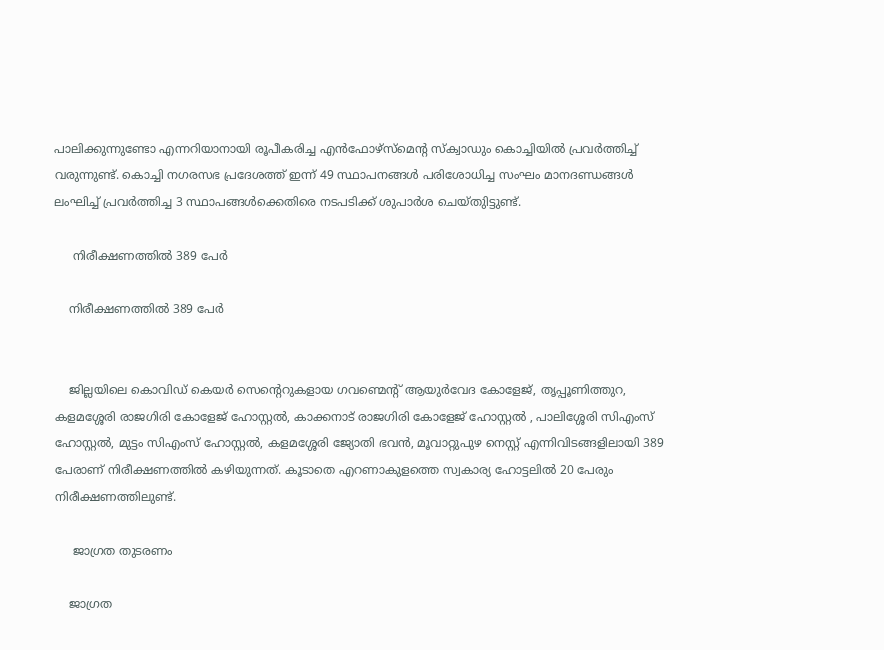പാലിക്കുന്നുണ്ടോ എന്നറിയാനായി രൂപീകരിച്ച എൻഫോഴ്സ്മെന്റ സ്ക്വാഡും കൊച്ചിയിൽ പ്രവർത്തിച്ച് വരുന്നുണ്ട്. കൊച്ചി നഗരസഭ പ്രദേശത്ത് ഇന്ന് 49 സ്ഥാപനങ്ങൾ പരിശോധിച്ച സംഘം മാനദണ്ഡങ്ങൾ ലംഘിച്ച് പ്രവർത്തിച്ച 3 സ്ഥാപങ്ങൾക്കെതിരെ നടപടിക്ക് ശുപാർശ ചെയ്തുിട്ടുണ്ട്.

     നിരീക്ഷണത്തിൽ 389 പേർ

    നിരീക്ഷണത്തിൽ 389 പേർ


    ജില്ലയിലെ കൊവിഡ് കെയർ സെന്റെറുകളായ ഗവണ്മെന്റ് ആയുർവേദ കോളേജ്, തൃപ്പൂണിത്തുറ, കളമശ്ശേരി രാജഗിരി കോളേജ് ഹോസ്റ്റൽ, കാക്കനാട് രാജഗിരി കോളേജ് ഹോസ്റ്റൽ , പാലിശ്ശേരി സിഎംസ് ഹോസ്റ്റൽ, മുട്ടം സിഎംസ് ഹോസ്റ്റൽ, കളമശ്ശേരി ജ്യോതി ഭവൻ, മൂവാറ്റുപുഴ നെസ്റ്റ് എന്നിവിടങ്ങളിലായി 389 പേരാണ് നിരീക്ഷണത്തിൽ കഴിയുന്നത്. കൂടാതെ എറണാകുളത്തെ സ്വകാര്യ ഹോട്ടലിൽ 20 പേരും നിരീക്ഷണത്തിലുണ്ട്.

     ജാഗ്രത തുടരണം

    ജാഗ്രത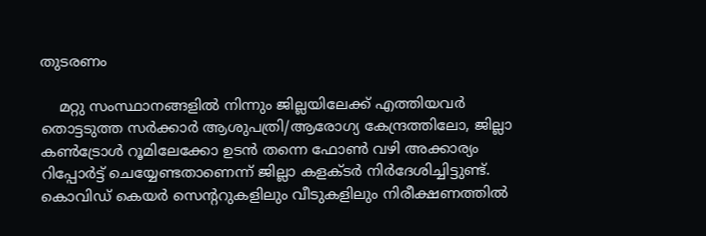തുടരണം

    മറ്റു സംസ്ഥാനങ്ങളിൽ നിന്നും ജില്ലയിലേക്ക് എത്തിയവർ തൊട്ടടുത്ത സർക്കാർ ആശുപത്രി/ആരോഗ്യ കേന്ദ്രത്തിലോ, ജില്ലാ കൺട്രോൾ റൂമിലേക്കോ ഉടൻ തന്നെ ഫോൺ വഴി അക്കാര്യം റിപ്പോർട്ട് ചെയ്യേണ്ടതാണെന്ന് ജില്ലാ കളക്ടർ നിർദേശിച്ചിട്ടുണ്ട്. കൊവിഡ് കെയർ സെന്ററുകളിലും വീടുകളിലും നിരീക്ഷണത്തിൽ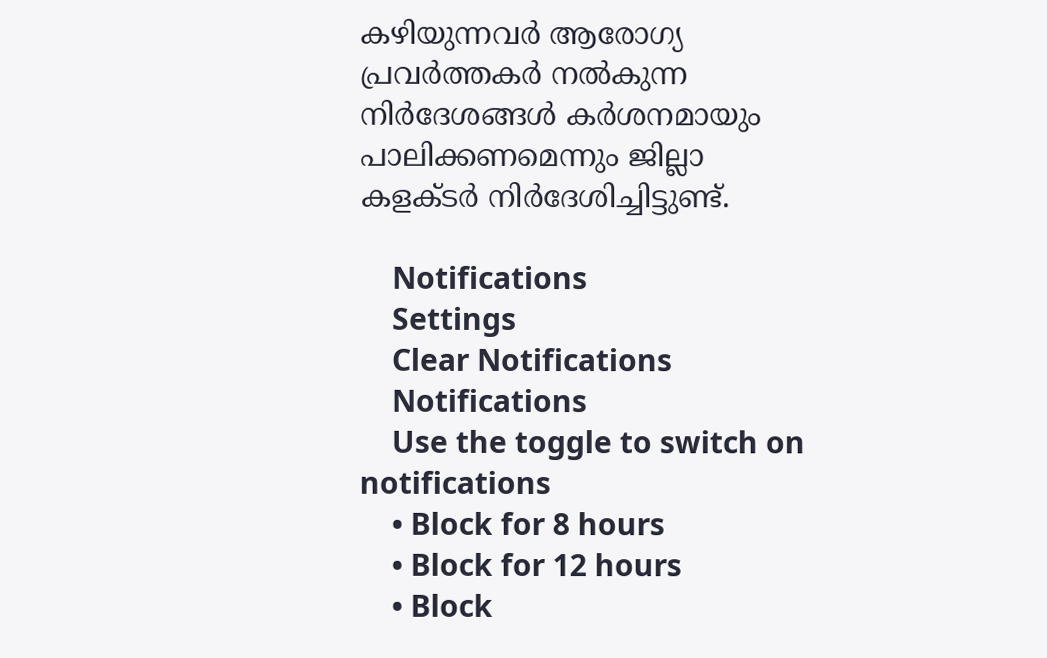കഴിയുന്നവർ ആരോഗ്യ പ്രവർത്തകർ നൽകുന്ന നിർദേശങ്ങൾ കർശനമായും പാലിക്കണമെന്നും ജില്ലാ കളക്ടർ നിർദേശിച്ചിട്ടുണ്ട്.

    Notifications
    Settings
    Clear Notifications
    Notifications
    Use the toggle to switch on notifications
    • Block for 8 hours
    • Block for 12 hours
    • Block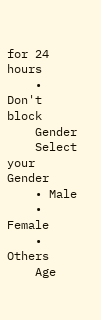for 24 hours
    • Don't block
    Gender
    Select your Gender
    • Male
    • Female
    • Others
    Age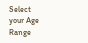Select your Age Range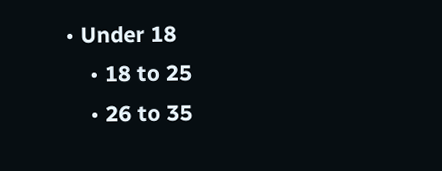• Under 18
    • 18 to 25
    • 26 to 35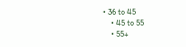• 36 to 45
    • 45 to 55
    • 55+